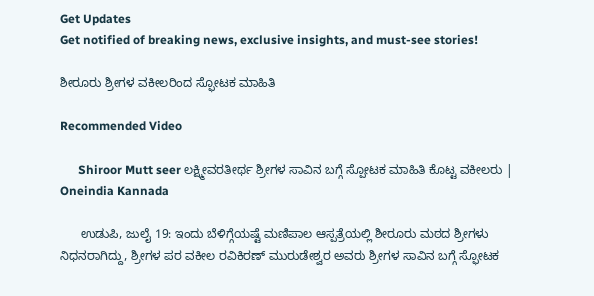Get Updates
Get notified of breaking news, exclusive insights, and must-see stories!

ಶೀರೂರು ಶ್ರೀಗಳ ವಕೀಲರಿಂದ ಸ್ಫೋಟಕ ಮಾಹಿತಿ

Recommended Video

      Shiroor Mutt seer ಲಕ್ಷ್ಮೀವರತೀರ್ಥ ಶ್ರೀಗಳ ಸಾವಿನ ಬಗ್ಗೆ ಸ್ಪೋಟಕ ಮಾಹಿತಿ ಕೊಟ್ಟ ವಕೀಲರು | Oneindia Kannada

      ಉಡುಪಿ, ಜುಲೈ 19: ಇಂದು ಬೆಳಿಗ್ಗೆಯಷ್ಟೆ ಮಣಿಪಾಲ ಆಸ್ಪತ್ರೆಯಲ್ಲಿ ಶೀರೂರು ಮಠದ ಶ್ರೀಗಳು ನಿಧನರಾಗಿದ್ದು, ಶ್ರೀಗಳ ಪರ ವಕೀಲ ರವಿಕಿರಣ್ ಮುರುಡೇಶ್ವರ ಅವರು ಶ್ರೀಗಳ ಸಾವಿನ ಬಗ್ಗೆ ಸ್ಫೋಟಕ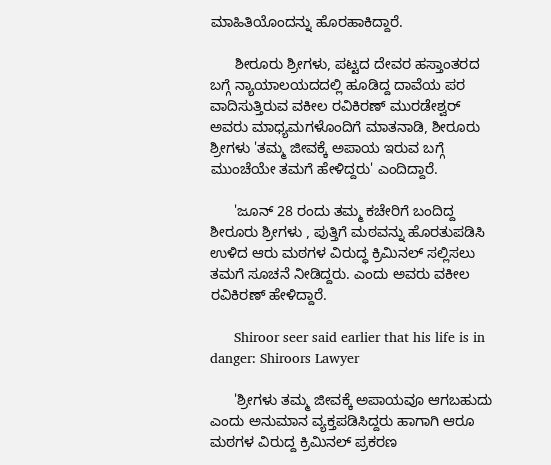ಮಾಹಿತಿಯೊಂದನ್ನು ಹೊರಹಾಕಿದ್ದಾರೆ.

      ಶೀರೂರು ಶ್ರೀಗಳು, ಪಟ್ಟದ ದೇವರ ಹಸ್ತಾಂತರದ ಬಗ್ಗೆ ನ್ಯಾಯಾಲಯದದಲ್ಲಿ ಹೂಡಿದ್ದ ದಾವೆಯ ಪರ ವಾದಿಸುತ್ತಿರುವ ವಕೀಲ ರವಿಕಿರಣ್ ಮುರಡೇಶ್ವರ್ ಅವರು ಮಾಧ್ಯಮಗಳೊಂದಿಗೆ ಮಾತನಾಡಿ, ಶೀರೂರು ಶ್ರೀಗಳು 'ತಮ್ಮ ಜೀವಕ್ಕೆ ಅಪಾಯ ಇರುವ ಬಗ್ಗೆ ಮುಂಚೆಯೇ ತಮಗೆ ಹೇಳಿದ್ದರು' ಎಂದಿದ್ದಾರೆ.

      'ಜೂನ್ 28 ರಂದು ತಮ್ಮ ಕಚೇರಿಗೆ ಬಂದಿದ್ದ ಶೀರೂರು ಶ್ರೀಗಳು , ಪುತ್ತಿಗೆ ಮಠವನ್ನು ಹೊರತುಪಡಿಸಿ ಉಳಿದ ಆರು ಮಠಗಳ ವಿರುದ್ಧ ಕ್ರಿಮಿನಲ್ ಸಲ್ಲಿಸಲು ತಮಗೆ ಸೂಚನೆ ನೀಡಿದ್ದರು. ಎಂದು ಅವರು ವಕೀಲ ರವಿಕಿರಣ್ ಹೇಳಿದ್ದಾರೆ.

      Shiroor seer said earlier that his life is in danger: Shiroors Lawyer

      'ಶ್ರೀಗಳು ತಮ್ಮ ಜೀವಕ್ಕೆ ಅಪಾಯವೂ ಆಗಬಹುದು ಎಂದು ಅನುಮಾನ ವ್ಯಕ್ತಪಡಿಸಿದ್ದರು ಹಾಗಾಗಿ ಆರೂ ಮಠಗಳ ವಿರುದ್ದ ಕ್ರಿಮಿನಲ್ ಪ್ರಕರಣ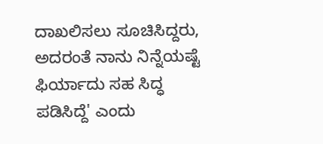ದಾಖಲಿಸಲು ಸೂಚಿಸಿದ್ದರು, ಅದರಂತೆ ನಾನು ನಿನ್ನೆಯಷ್ಟೆ ಫಿರ್ಯಾದು ಸಹ ಸಿದ್ಧ ಪಡಿಸಿದ್ದೆ' ಎಂದು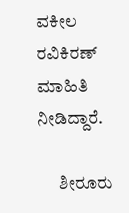ವಕೀಲ ರವಿಕಿರಣ್ ಮಾಹಿತಿ ನೀಡಿದ್ದಾರೆ.

      ಶೀರೂರು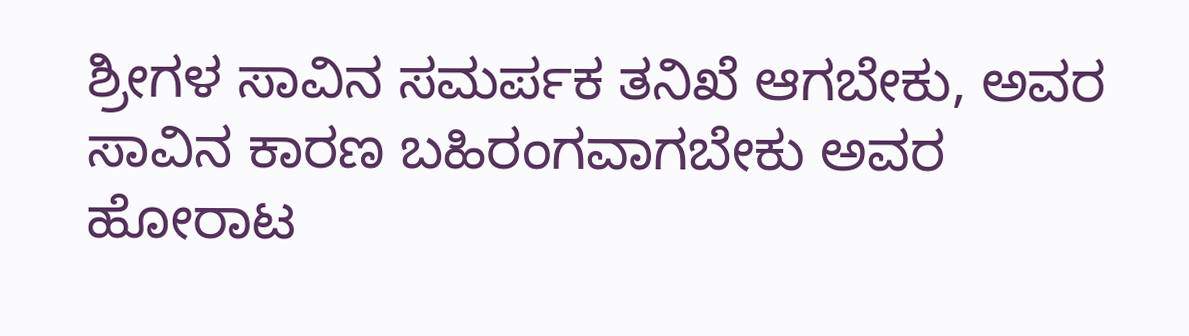ಶ್ರೀಗಳ ಸಾವಿನ ಸಮರ್ಪಕ ತನಿಖೆ ಆಗಬೇಕು, ಅವರ ಸಾವಿನ ಕಾರಣ ಬಹಿರಂಗವಾಗಬೇಕು ಅವರ ಹೋರಾಟ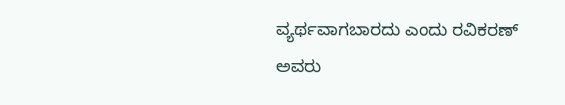ವ್ಯರ್ಥವಾಗಬಾರದು ಎಂದು ರವಿಕರಣ್ ಅವರು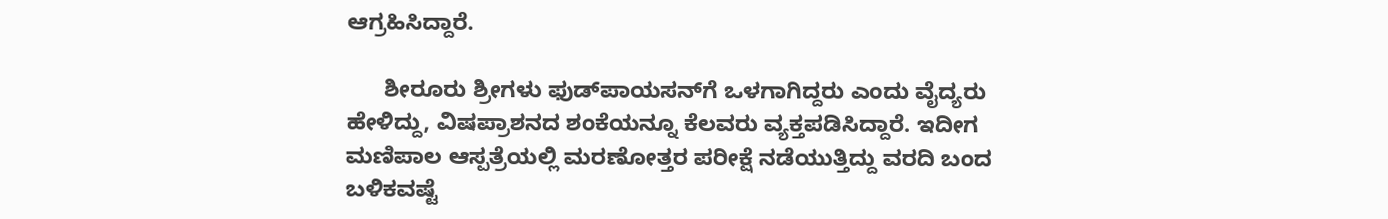ಆಗ್ರಹಿಸಿದ್ದಾರೆ.

      ಶೀರೂರು ಶ್ರೀಗಳು ಫುಡ್‌ಪಾಯಸನ್‌ಗೆ ಒಳಗಾಗಿದ್ದರು ಎಂದು ವೈದ್ಯರು ಹೇಳಿದ್ದು, ವಿಷಪ್ರಾಶನದ ಶಂಕೆಯನ್ನೂ ಕೆಲವರು ವ್ಯಕ್ತಪಡಿಸಿದ್ದಾರೆ. ಇದೀಗ ಮಣಿಪಾಲ ಆಸ್ಪತ್ರೆಯಲ್ಲಿ ಮರಣೋತ್ತರ ಪರೀಕ್ಷೆ ನಡೆಯುತ್ತಿದ್ದು ವರದಿ ಬಂದ ಬಳಿಕವಷ್ಟೆ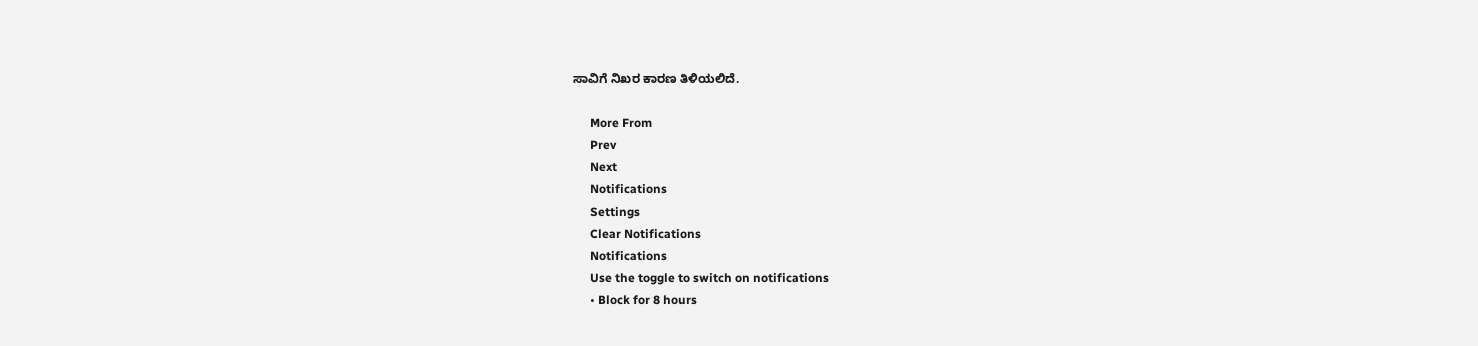ಸಾವಿಗೆ ನಿಖರ ಕಾರಣ ತಿಳಿಯಲಿದೆ.

      More From
      Prev
      Next
      Notifications
      Settings
      Clear Notifications
      Notifications
      Use the toggle to switch on notifications
      • Block for 8 hours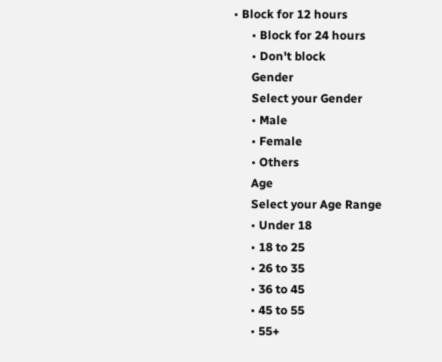• Block for 12 hours
      • Block for 24 hours
      • Don't block
      Gender
      Select your Gender
      • Male
      • Female
      • Others
      Age
      Select your Age Range
      • Under 18
      • 18 to 25
      • 26 to 35
      • 36 to 45
      • 45 to 55
      • 55+